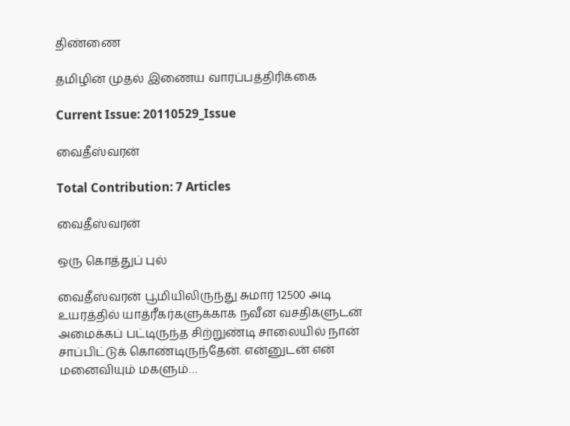திண்ணை

தமிழின் முதல் இணைய வாரப்பத்திரிக்கை

Current Issue: 20110529_Issue

வைதீஸ்வரன்

Total Contribution: 7 Articles

வைதீஸ்வரன்

ஒரு கொத்துப் புல்

வைதீஸ்வரன் பூமியிலிருந்து சுமார் 12500 அடி உயரத்தில் யாத்ரீகர்களுக்காக நவீன வசதிகளுடன் அமைக்கப் பட்டிருந்த சிற்றுண்டி சாலையில் நான் சாப்பிட்டுக் கொண்டிருந்தேன். என்னுடன் என் மனைவியும் மகளும்…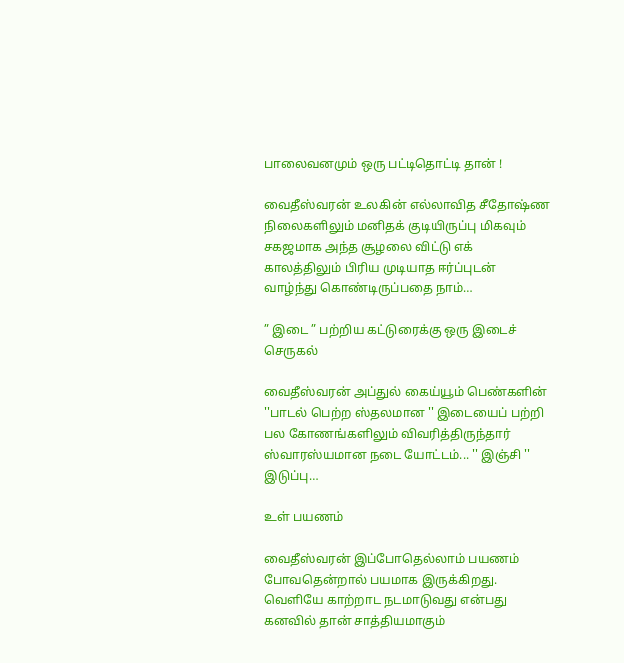பாலைவனமும் ஒரு பட்டிதொட்டி தான் !

வைதீஸ்வரன் உலகின் எல்லாவித சீதோஷ்ண நிலைகளிலும் மனிதக் குடியிருப்பு மிகவும் சகஜமாக அந்த சூழலை விட்டு எக் காலத்திலும் பிரிய முடியாத ஈர்ப்புடன் வாழ்ந்து கொண்டிருப்பதை நாம்…

” இடை ” பற்றிய கட்டுரைக்கு ஒரு இடைச் செருகல்

வைதீஸ்வரன் அப்துல் கைய்யூம் பெண்களின் ''பாடல் பெற்ற ஸ்தலமான '' இடையைப் பற்றி பல கோணங்களிலும் விவரித்திருந்தார் ஸ்வாரஸ்யமான நடை யோட்டம்... '' இஞ்சி '' இடுப்பு…

உள் பயணம்

வைதீஸ்வரன் இப்போதெல்லாம் பயணம் போவதென்றால் பயமாக இருக்கிறது. வெளியே காற்றாட நடமாடுவது என்பது கனவில் தான் சாத்தியமாகும்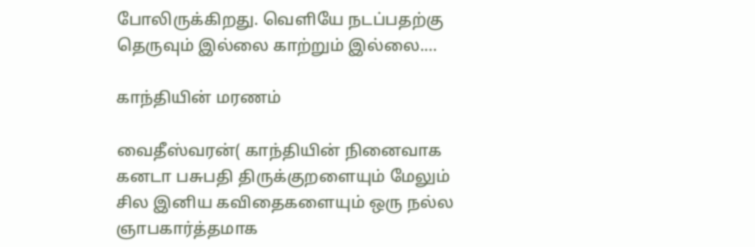போலிருக்கிறது. வெளியே நடப்பதற்கு தெருவும் இல்லை காற்றும் இல்லை.…

காந்தியின் மரணம்

வைதீஸ்வரன்( காந்தியின் நினைவாக கனடா பசுபதி திருக்குறளையும் மேலும் சில இனிய கவிதைகளையும் ஒரு நல்ல ஞாபகார்த்தமாக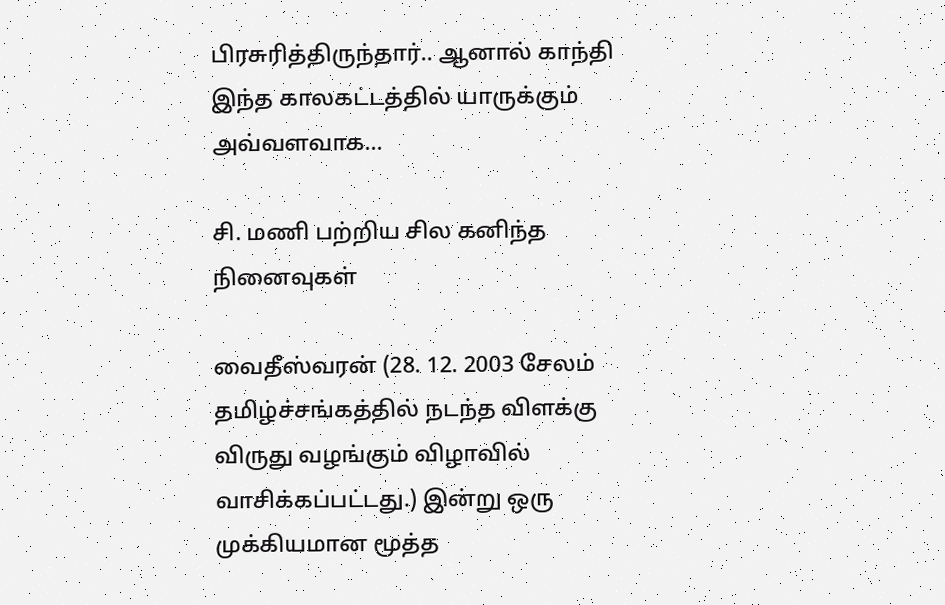பிரசுரித்திருந்தார்.. ஆனால் காந்தி இந்த காலகட்டத்தில் யாருக்கும் அவ்வளவாக…

சி. மணி பற்றிய சில கனிந்த நினைவுகள்

வைதீஸ்வரன் (28. 12. 2003 சேலம் தமிழ்ச்சங்கத்தில் நடந்த விளக்கு விருது வழங்கும் விழாவில் வாசிக்கப்பட்டது.) இன்று ஒரு முக்கியமான மூத்த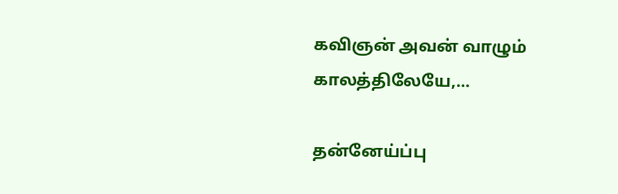கவிஞன் அவன் வாழும் காலத்திலேயே,…

தன்னேய்ப்பு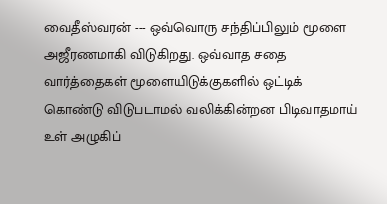வைதீஸ்வரன் --- ஒவ்வொரு சந்திப்பிலும் மூளை அஜீரணமாகி விடுகிறது. ஒவ்வாத சதை வார்த்தைகள் மூளையிடுக்குகளில் ஒட்டிக் கொண்டு விடுபடாமல் வலிக்கின்றன பிடிவாதமாய் உள் அழுகிப்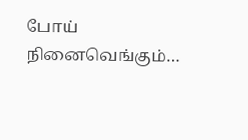போய் நினைவெங்கும்…